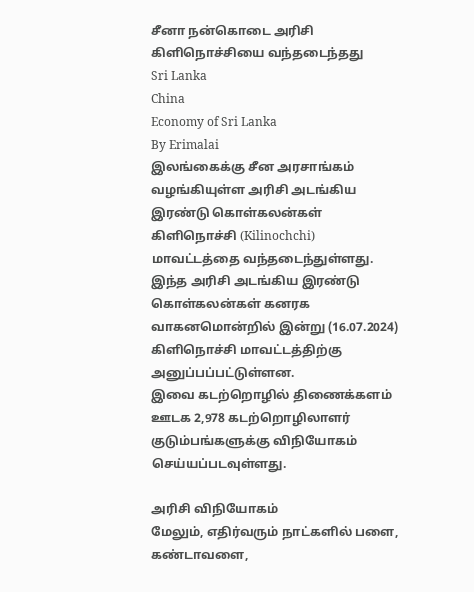சீனா நன்கொடை அரிசி கிளிநொச்சியை வந்தடைந்தது
Sri Lanka
China
Economy of Sri Lanka
By Erimalai
இலங்கைக்கு சீன அரசாங்கம் வழங்கியுள்ள அரிசி அடங்கிய இரண்டு கொள்கலன்கள் கிளிநொச்சி (Kilinochchi) மாவட்டத்தை வந்தடைந்துள்ளது.
இந்த அரிசி அடங்கிய இரண்டு கொள்கலன்கள் கனரக வாகனமொன்றில் இன்று (16.07.2024) கிளிநொச்சி மாவட்டத்திற்கு அனுப்பப்பட்டுள்ளன.
இவை கடற்றொழில் திணைக்களம் ஊடக 2,978 கடற்றொழிலாளர் குடும்பங்களுக்கு விநியோகம் செய்யப்படவுள்ளது.

அரிசி விநியோகம்
மேலும், எதிர்வரும் நாட்களில் பளை, கண்டாவளை,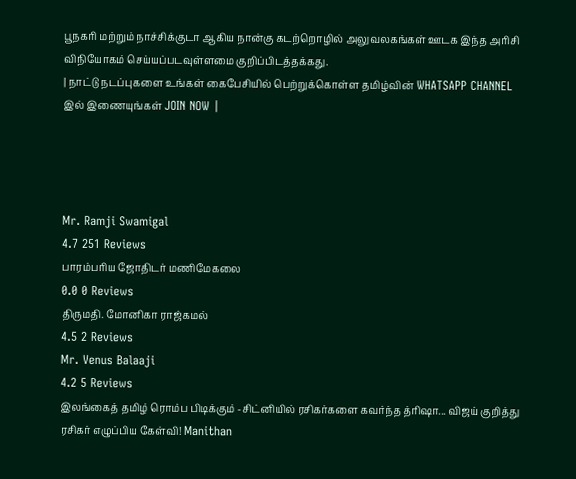பூநகரி மற்றும் நாச்சிக்குடா ஆகிய நான்கு கடற்றொழில் அலுவலகங்கள் ஊடக இந்த அரிசி விநியோகம் செய்யப்படவுள்ளமை குறிப்பிடத்தக்கது.
| நாட்டு நடப்புகளை உங்கள் கைபேசியில் பெற்றுக்கொள்ள தமிழ்வின் WHATSAPP CHANNEL இல் இணையுங்கள் JOIN NOW |




Mr. Ramji Swamigal
4.7 251 Reviews
பாரம்பரிய ஜோதிடர் மணிமேகலை
0.0 0 Reviews
திருமதி. மோனிகா ராஜ்கமல்
4.5 2 Reviews
Mr. Venus Balaaji
4.2 5 Reviews
இலங்கைத் தமிழ் ரொம்ப பிடிக்கும் -சிட்னியில் ரசிகர்களை கவர்ந்த த்ரிஷா... விஜய் குறித்து ரசிகர் எழுப்பிய கேள்வி! Manithan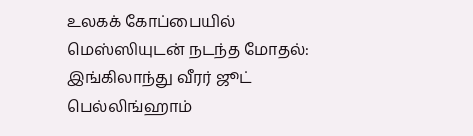உலகக் கோப்பையில் மெஸ்ஸியுடன் நடந்த மோதல்: இங்கிலாந்து வீரர் ஜூட் பெல்லிங்ஹாம்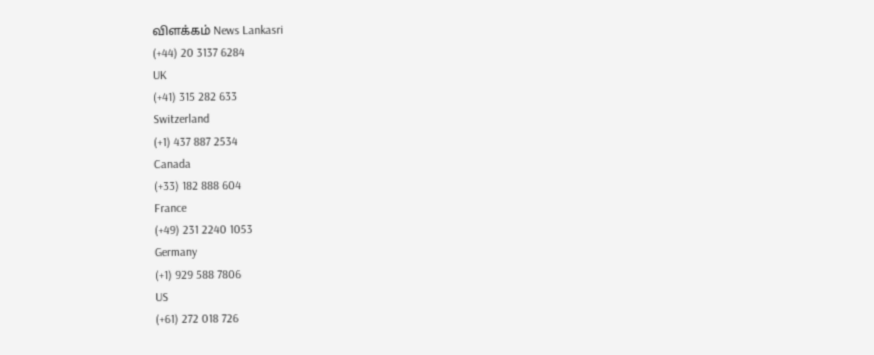விளக்கம் News Lankasri
(+44) 20 3137 6284
UK
(+41) 315 282 633
Switzerland
(+1) 437 887 2534
Canada
(+33) 182 888 604
France
(+49) 231 2240 1053
Germany
(+1) 929 588 7806
US
(+61) 272 018 726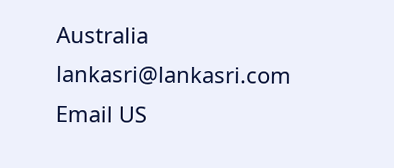Australia
lankasri@lankasri.com
Email US